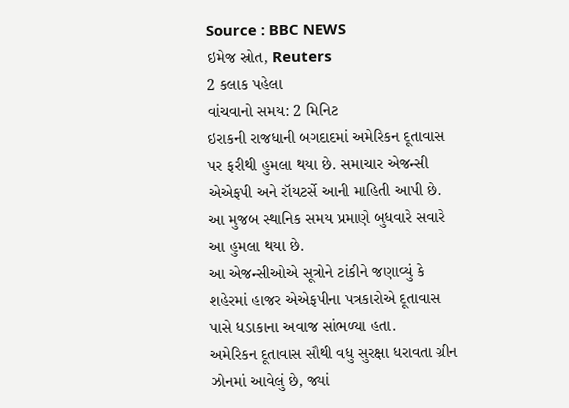Source : BBC NEWS
ઇમેજ સ્રોત, Reuters
2 કલાક પહેલા
વાંચવાનો સમય: 2 મિનિટ
ઇરાકની રાજધાની બગદાદમાં અમેરિકન દૂતાવાસ પર ફરીથી હુમલા થયા છે. સમાચાર એજન્સી એએફપી અને રૉયટર્સે આની માહિતી આપી છે.
આ મુજબ સ્થાનિક સમય પ્રમાણે બુધવારે સવારે આ હુમલા થયા છે.
આ એજન્સીઓએ સૂત્રોને ટાંકીને જણાવ્યું કે શહેરમાં હાજર એએફપીના પત્રકારોએ દૂતાવાસ પાસે ધડાકાના અવાજ સાંભળ્યા હતા.
અમેરિકન દૂતાવાસ સૌથી વધુ સુરક્ષા ધરાવતા ગ્રીન ઝોનમાં આવેલું છે, જ્યાં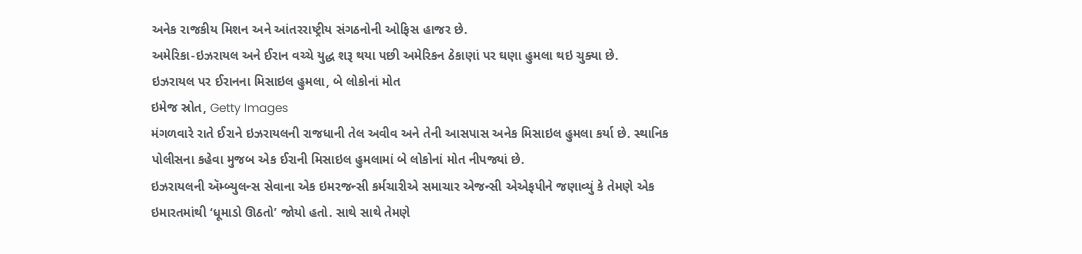અનેક રાજકીય મિશન અને આંતરરાષ્ટ્રીય સંગઠનોની ઓફિસ હાજર છે.
અમેરિકા-ઇઝરાયલ અને ઈરાન વચ્ચે યુદ્ધ શરૂ થયા પછી અમેરિકન ઠેકાણાં પર ઘણા હુમલા થઇ ચુક્યા છે.
ઇઝરાયલ પર ઈરાનના મિસાઇલ હુમલા, બે લોકોનાં મોત
ઇમેજ સ્રોત, Getty Images
મંગળવારે રાતે ઈરાને ઇઝરાયલની રાજધાની તેલ અવીવ અને તેની આસપાસ અનેક મિસાઇલ હુમલા કર્યા છે. સ્થાનિક પોલીસના કહેવા મુજબ એક ઈરાની મિસાઇલ હુમલામાં બે લોકોનાં મોત નીપજ્યાં છે.
ઇઝરાયલની ઍમ્બ્યુલન્સ સેવાના એક ઇમરજન્સી કર્મચારીએ સમાચાર એજન્સી એએફપીને જણાવ્યું કે તેમણે એક ઇમારતમાંથી ‘ધૂમાડો ઊઠતો’ જોયો હતો. સાથે સાથે તેમણે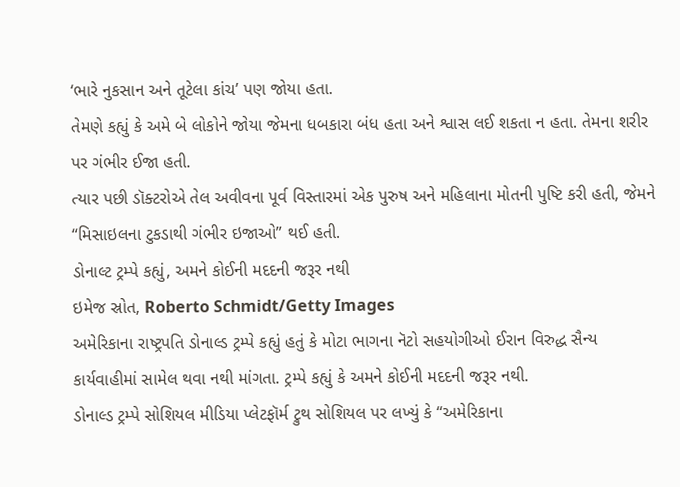‘ભારે નુકસાન અને તૂટેલા કાંચ’ પણ જોયા હતા.
તેમણે કહ્યું કે અમે બે લોકોને જોયા જેમના ધબકારા બંધ હતા અને શ્વાસ લઈ શકતા ન હતા. તેમના શરીર પર ગંભીર ઈજા હતી.
ત્યાર પછી ડૉક્ટરોએ તેલ અવીવના પૂર્વ વિસ્તારમાં એક પુરુષ અને મહિલાના મોતની પુષ્ટિ કરી હતી, જેમને “મિસાઇલના ટુકડાથી ગંભીર ઇજાઓ” થઈ હતી.
ડોનાલ્ટ ટ્રમ્પે કહ્યું, અમને કોઈની મદદની જરૂર નથી
ઇમેજ સ્રોત, Roberto Schmidt/Getty Images
અમેરિકાના રાષ્ટ્રપતિ ડોનાલ્ડ ટ્રમ્પે કહ્યું હતું કે મોટા ભાગના નૅટો સહયોગીઓ ઈરાન વિરુદ્ધ સૈન્ય કાર્યવાહીમાં સામેલ થવા નથી માંગતા. ટ્રમ્પે કહ્યું કે અમને કોઈની મદદની જરૂર નથી.
ડોનાલ્ડ ટ્રમ્પે સોશિયલ મીડિયા પ્લેટફૉર્મ ટ્રુથ સોશિયલ પર લખ્યું કે “અમેરિકાના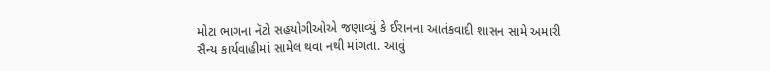મોટા ભાગના નૅટો સહયોગીઓએ જણાવ્યું કે ઈરાનના આતંકવાદી શાસન સામે અમારી સૈન્ય કાર્યવાહીમાં સામેલ થવા નથી માંગતા. આવું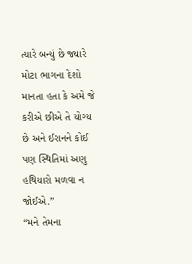ત્યારે બન્યું છે જ્યારે મોટા ભાગના દેશો માનતા હતા કે અમે જે કરીએ છીએ તે યોગ્ય છે અને ઈરાનને કોઈ પણ સ્થિતિમાં અણુ હથિયારો મળવા ન જોઈએ.”
“મને તેમના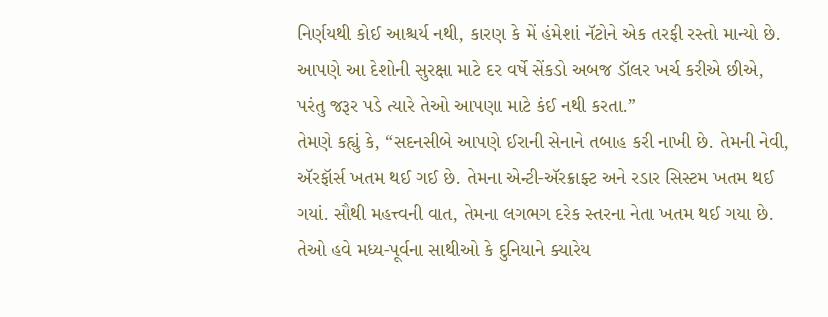નિર્ણયથી કોઈ આશ્ચર્ય નથી, કારણ કે મેં હંમેશાં નૅટોને એક તરફી રસ્તો માન્યો છે. આપણે આ દેશોની સુરક્ષા માટે દર વર્ષે સેંકડો અબજ ડૉલર ખર્ચ કરીએ છીએ, પરંતુ જરૂર પડે ત્યારે તેઓ આપણા માટે કંઈ નથી કરતા.”
તેમણે કહ્યું કે, “સદનસીબે આપણે ઈરાની સેનાને તબાહ કરી નાખી છે. તેમની નેવી, ઍરફૉર્સ ખતમ થઈ ગઈ છે. તેમના એન્ટી-ઍરક્રાફ્ટ અને રડાર સિસ્ટમ ખતમ થઈ ગયાં. સૌથી મહત્ત્વની વાત, તેમના લગભગ દરેક સ્તરના નેતા ખતમ થઈ ગયા છે. તેઓ હવે મધ્ય-પૂર્વના સાથીઓ કે દુનિયાને ક્યારેય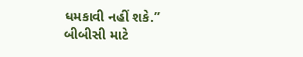ધમકાવી નહીં શકે.”
બીબીસી માટે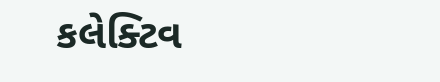કલેક્ટિવ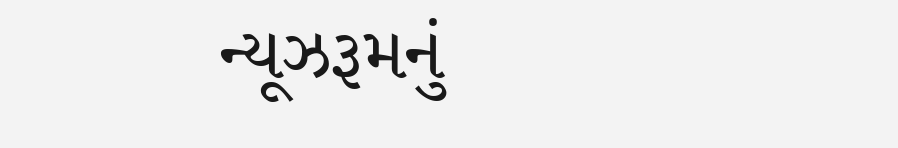ન્યૂઝરૂમનું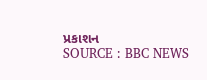પ્રકાશન
SOURCE : BBC NEWS